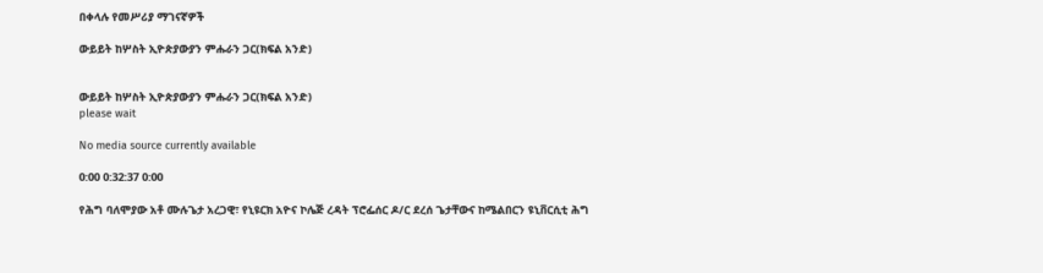በቀላሉ የመሥሪያ ማገናኛዎች

ውይይት ከሦስት ኢዮጵያውያን ምሑራን ጋር(ክፍል አንድ)


ውይይት ከሦስት ኢዮጵያውያን ምሑራን ጋር(ክፍል አንድ)
please wait

No media source currently available

0:00 0:32:37 0:00

የሕግ ባለሞያው አቶ ሙሉጌታ አረጋዊ፣ የኒዩርክ አዮና ኮሌጅ ረዳት ፕሮፌሰር ዶ/ር ደረሰ ጌታቸውና ከሜልበርን ዩኒቨርሲቲ ሕግ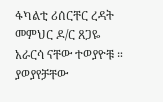ፋካልቲ ሪሰርቸር ረዳት መምህር ዶ/ር ጸጋዬ አራርሳ ናቸው ተወያዮቹ ። ያወያየቻቸው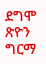ደግሞ ጽዮን ግርማ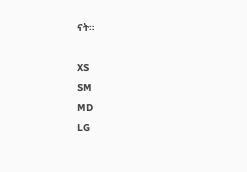ናት።

XS
SM
MD
LG